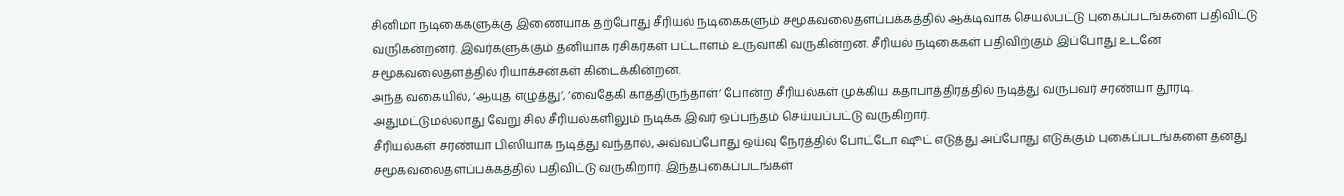சினிமா நடிகைகளுக்கு இணையாக தற்போது சீரியல் நடிகைகளும் சமூகவலைதளப்பக்கத்தில் ஆக்டிவாக செயல்பட்டு புகைப்படங்களை பதிவிட்டு வருிகன்றனர். இவர்களுக்கும் தனியாக ரசிகர்கள் பட்டாளம் உருவாகி வருகின்றன. சீரியல் நடிகைகள் பதிவிற்கும் இப்போது உடனே சமூகவலைதளத்தில் ரியாக்சன்கள் கிடைக்கின்றன.
அந்த வகையில், ‘ஆயுத எழுத்து’, ‘வைதேகி காத்திருந்தாள்’ போன்ற சீரியல்கள் முக்கிய கதாபாத்திரத்தில் நடித்து வருபவர் சரண்யா தூரடி. அதுமட்டுமல்லாது வேறு சில சீரியல்களிலும் நடிக்க இவர் ஒப்பந்தம் செய்யப்பட்டு வருகிறார்.
சீரியல்கள் சரண்யா பிஸியாக நடித்து வந்தால், அவ்வப்போது ஒய்வு நேரத்தில் போட்டோ ஷூட் எடுத்து அப்போது எடுக்கும் புகைப்படங்களை தனது சமூகவலைதளப்பக்கத்தில் பதிவிட்டு வருகிறார். இந்தபுகைப்படங்கள்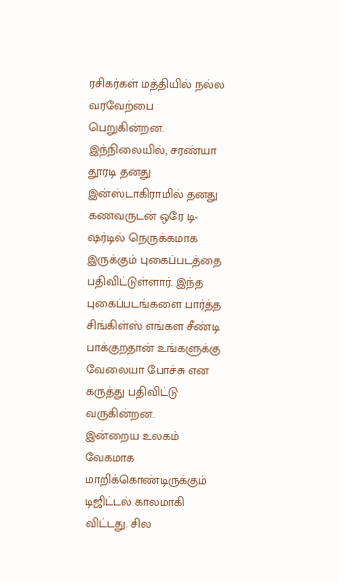ரசிகர்கள் மத்தியில் நல்ல வரவேற்பை பெறுகின்றன.
இந்நிலையில், சரண்யா தூரடி தனது இன்ஸ்டாகிராமில் தனது கணவருடன் ஒரே டி-ஷர்டில் நெருக்கமாக இருக்கும் புகைப்படத்தை பதிவிட்டுள்ளார். இந்த புகைப்படங்களை பார்த்த சிங்கிள்ஸ் எங்கள சீண்டி பாக்குறதான் உங்களுக்கு வேலையா போச்சு என கருத்து பதிவிட்டு வருகின்றன.
இன்றைய உலகம் வேகமாக மாறிக்கொண்டிருக்கும் டிஜிட்டல் காலமாகி விட்டது. சில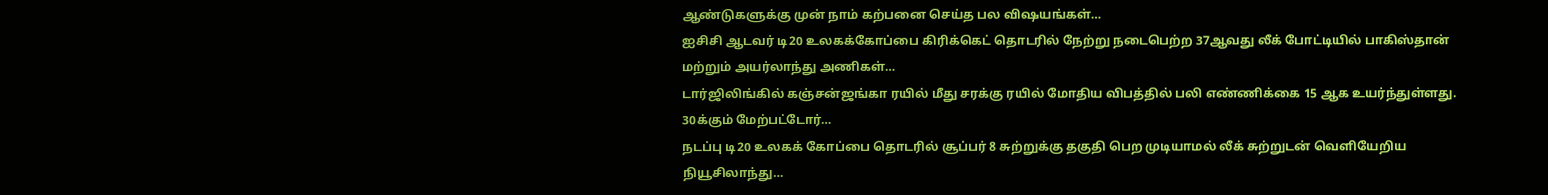ஆண்டுகளுக்கு முன் நாம் கற்பனை செய்த பல விஷயங்கள்…
ஐசிசி ஆடவர் டி20 உலகக்கோப்பை கிரிக்கெட் தொடரில் நேற்று நடைபெற்ற 37ஆவது லீக் போட்டியில் பாகிஸ்தான் மற்றும் அயர்லாந்து அணிகள்…
டார்ஜிலிங்கில் கஞ்சன்ஜங்கா ரயில் மீது சரக்கு ரயில் மோதிய விபத்தில் பலி எண்ணிக்கை 15 ஆக உயர்ந்துள்ளது. 30க்கும் மேற்பட்டோர்…
நடப்பு டி20 உலகக் கோப்பை தொடரில் சூப்பர் 8 சுற்றுக்கு தகுதி பெற முடியாமல் லீக் சுற்றுடன் வெளியேறிய நியூசிலாந்து…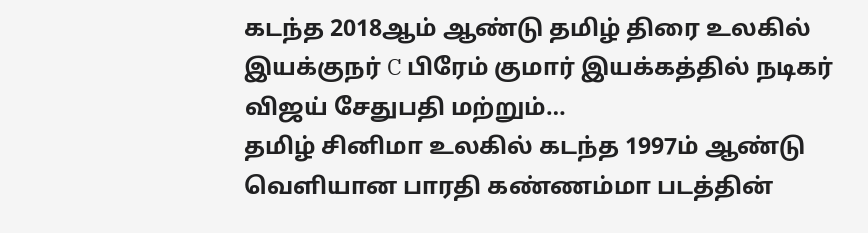கடந்த 2018ஆம் ஆண்டு தமிழ் திரை உலகில் இயக்குநர் C பிரேம் குமார் இயக்கத்தில் நடிகர் விஜய் சேதுபதி மற்றும்…
தமிழ் சினிமா உலகில் கடந்த 1997ம் ஆண்டு வெளியான பாரதி கண்ணம்மா படத்தின்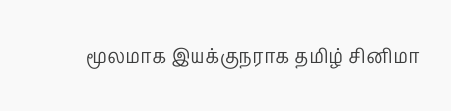மூலமாக இயக்குநராக தமிழ் சினிமா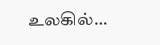உலகில்…